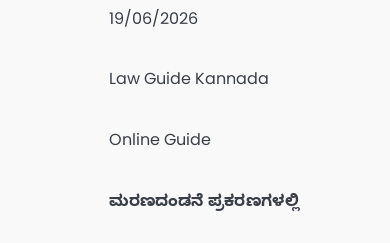19/06/2026

Law Guide Kannada

Online Guide

ಮರಣದಂಡನೆ ಪ್ರಕರಣಗಳಲ್ಲಿ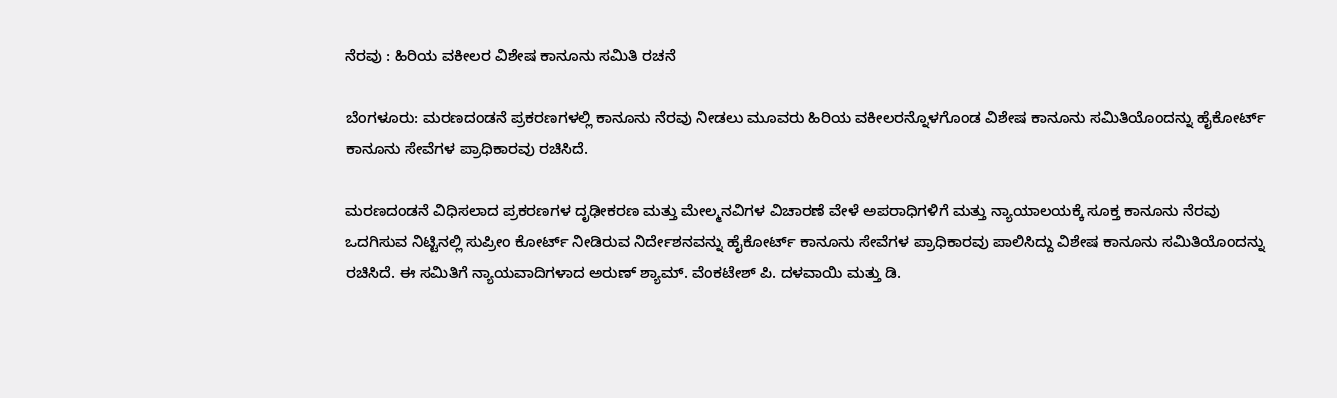ನೆರವು : ಹಿರಿಯ ವಕೀಲರ ವಿಶೇಷ ಕಾನೂನು ಸಮಿತಿ ರಚನೆ

ಬೆಂಗಳೂರು: ಮರಣದಂಡನೆ ಪ್ರಕರಣಗಳಲ್ಲಿ ಕಾನೂನು ನೆರವು ನೀಡಲು ಮೂವರು ಹಿರಿಯ ವಕೀಲರನ್ನೊಳಗೊಂಡ ವಿಶೇಷ ಕಾನೂನು ಸಮಿತಿಯೊಂದನ್ನು ಹೈಕೋರ್ಟ್ ಕಾನೂನು ಸೇವೆಗಳ ಪ್ರಾಧಿಕಾರವು ರಚಿಸಿದೆ.

ಮರಣದಂಡನೆ ವಿಧಿಸಲಾದ ಪ್ರಕರಣಗಳ ದೃಢೀಕರಣ ಮತ್ತು ಮೇಲ್ಮನವಿಗಳ ವಿಚಾರಣೆ ವೇಳೆ ಅಪರಾಧಿಗಳಿಗೆ ಮತ್ತು ನ್ಯಾಯಾಲಯಕ್ಕೆ ಸೂಕ್ತ ಕಾನೂನು ನೆರವು ಒದಗಿಸುವ ನಿಟ್ಟಿನಲ್ಲಿ ಸುಪ್ರೀಂ ಕೋರ್ಟ್ ನೀಡಿರುವ ನಿರ್ದೇಶನವನ್ನು ಹೈಕೋರ್ಟ್ ಕಾನೂನು ಸೇವೆಗಳ ಪ್ರಾಧಿಕಾರವು ಪಾಲಿಸಿದ್ದು ವಿಶೇಷ ಕಾನೂನು ಸಮಿತಿಯೊಂದನ್ನು ರಚಿಸಿದೆ. ಈ ಸಮಿತಿಗೆ ನ್ಯಾಯವಾದಿಗಳಾದ ಅರುಣ್ ಶ್ಯಾಮ್. ವೆಂಕಟೇಶ್ ಪಿ. ದಳವಾಯಿ ಮತ್ತು ಡಿ.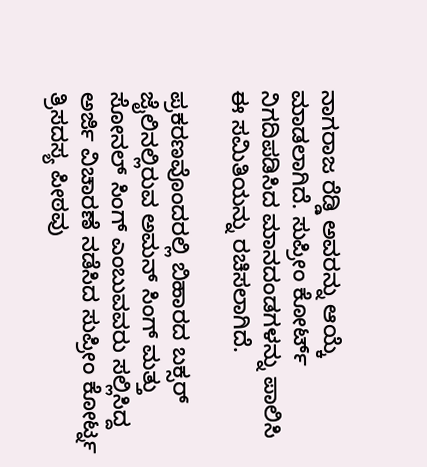ನಾಗರಾಜ ರೆಡ್ಡಿ ಅವರನ್ನು ಆಯ್ಕೆ ಮಾಡಲಾಗಿದೆ. ಸುಪ್ರೀಂ ಕೋರ್ಟ್ ನಿಗದಿಪಡಿಸಿದ ಮಾನದಂಡಗಳನ್ನು ಪಾಲಿಸಿ ಈ ಸಮಿತಿಯನ್ನು ರಚಿಸಲಾಗಿದೆ.

ಪ್ರಕರಣವೊಂದರಲ್ಲಿ ಬಿಹಾರದ ಬಕ್ಸರ್ ಜೈಲಿನಲ್ಲಿರುವ ಅಮನ್ ಸಿಂಗ್ ಮತ್ತು ಸೋನಲ್ ಸಿಂಗ್ ಎಂಬುವವರು ಸಲ್ಲಿಸಿದ್ದ ಅರ್ಜಿ ವಿಚಾರಣೆ ನಡೆಸಿದ ಸುಪ್ರೀಂ ಕೋರ್ಟ್ನ ತ್ರಿಸದಸ್ಯ ಪೀಠವು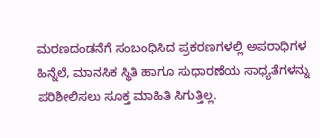ಮರಣದಂಡನೆಗೆ ಸಂಬಂಧಿಸಿದ ಪ್ರಕರಣಗಳಲ್ಲಿ ಅಪರಾಧಿಗಳ ಹಿನ್ನೆಲೆ, ಮಾನಸಿಕ ಸ್ಥಿತಿ ಹಾಗೂ ಸುಧಾರಣೆಯ ಸಾಧ್ಯತೆಗಳನ್ನು ಪರಿಶೀಲಿಸಲು ಸೂಕ್ತ ಮಾಹಿತಿ ಸಿಗುತ್ತಿಲ್ಲ.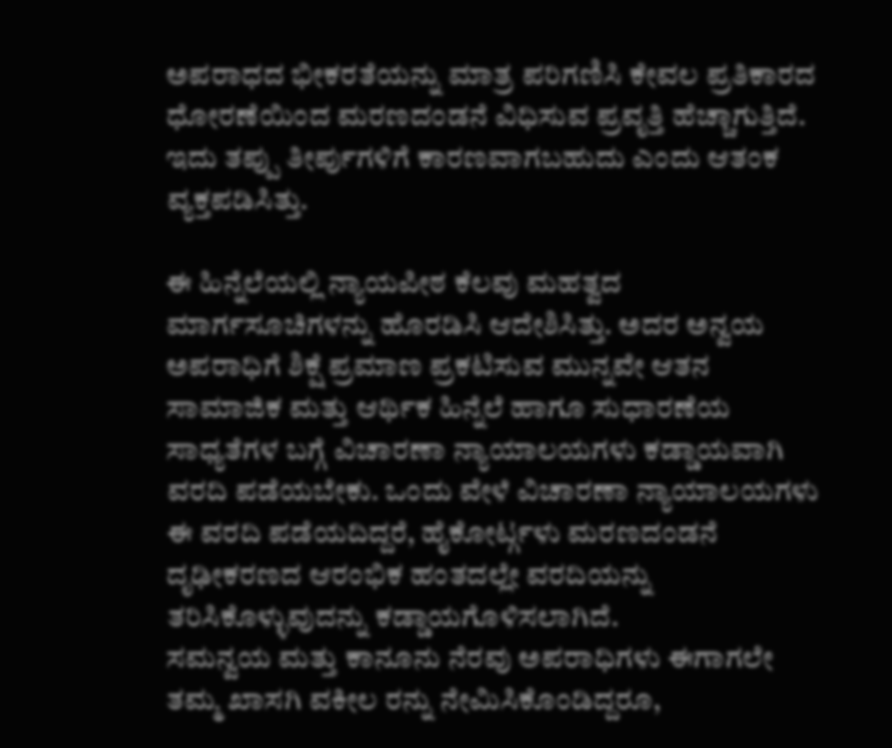ಅಪರಾಧದ ಭೀಕರತೆಯನ್ನು ಮಾತ್ರ ಪರಿಗಣಿಸಿ ಕೇವಲ ಪ್ರತಿಕಾರದ ಧೋರಣೆಯಿಂದ ಮರಣದಂಡನೆ ವಿಧಿಸುವ ಪ್ರವೃತ್ತಿ ಹೆಚ್ಚಾಗುತ್ತಿದೆ. ಇದು ತಪ್ಪು ತೀರ್ಪುಗಳಿಗೆ ಕಾರಣವಾಗಬಹುದು ಎಂದು ಆತಂಕ ವ್ಯಕ್ತಪಡಿಸಿತ್ತು.

ಈ ಹಿನ್ನೆಲೆಯಲ್ಲಿ ನ್ಯಾಯಪೀಠ ಕೆಲವು ಮಹತ್ವದ ಮಾರ್ಗಸೂಚಿಗಳನ್ನು ಹೊರಡಿಸಿ ಆದೇಶಿಸಿತ್ತು. ಅದರ ಅನ್ವಯ ಅಪರಾಧಿಗೆ ಶಿಕ್ಷೆ ಪ್ರಮಾಣ ಪ್ರಕಟಿಸುವ ಮುನ್ನವೇ ಆತನ ಸಾಮಾಜಿಕ ಮತ್ತು ಆರ್ಥಿಕ ಹಿನ್ನೆಲೆ ಹಾಗೂ ಸುಧಾರಣೆಯ ಸಾಧ್ಯತೆಗಳ ಬಗ್ಗೆ ವಿಚಾರಣಾ ನ್ಯಾಯಾಲಯಗಳು ಕಡ್ಡಾಯವಾಗಿ ವರದಿ ಪಡೆಯಬೇಕು. ಒಂದು ವೇಳೆ ವಿಚಾರಣಾ ನ್ಯಾಯಾಲಯಗಳು ಈ ವರದಿ ಪಡೆಯದಿದ್ದರೆ, ಹೈಕೋರ್ಟ್ಗಳು ಮರಣದಂಡನೆ ದೃಢೀಕರಣದ ಆರಂಭಿಕ ಹಂತದಲ್ಲೇ ವರದಿಯನ್ನು ತರಿಸಿಕೊಳ್ಳುವುದನ್ನು ಕಡ್ಡಾಯಗೊಳಿಸಲಾಗಿದೆ.
ಸಮನ್ವಯ ಮತ್ತು ಕಾನೂನು ನೆರವು ಅಪರಾಧಿಗಳು ಈಗಾಗಲೇ ತಮ್ಮ ಖಾಸಗಿ ವಕೀಲ ರನ್ನು ನೇಮಿಸಿಕೊಂಡಿದ್ದರೂ,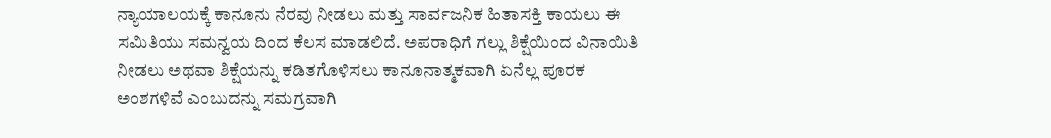ನ್ಯಾಯಾಲಯಕ್ಕೆ ಕಾನೂನು ನೆರವು ನೀಡಲು ಮತ್ತು ಸಾರ್ವಜನಿಕ ಹಿತಾಸಕ್ತಿ ಕಾಯಲು ಈ ಸಮಿತಿಯು ಸಮನ್ವಯ ದಿಂದ ಕೆಲಸ ಮಾಡಲಿದೆ. ಅಪರಾಧಿಗೆ ಗಲ್ಲು ಶಿಕ್ಷೆಯಿಂದ ವಿನಾಯಿತಿ ನೀಡಲು ಅಥವಾ ಶಿಕ್ಷೆಯನ್ನು ಕಡಿತಗೊಳಿಸಲು ಕಾನೂನಾತ್ಮಕವಾಗಿ ಏನೆಲ್ಲ ಪೂರಕ ಅಂಶಗಳಿವೆ ಎಂಬುದನ್ನು ಸಮಗ್ರವಾಗಿ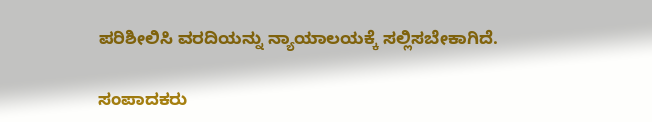ಪರಿಶೀಲಿಸಿ ವರದಿಯನ್ನು ನ್ಯಾಯಾಲಯಕ್ಕೆ ಸಲ್ಲಿಸಬೇಕಾಗಿದೆ.

ಸಂಪಾದಕರು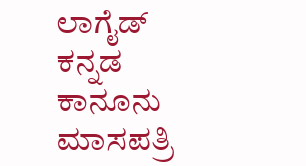ಲಾಗೈಡ್ ಕನ್ನಡ‌ ಕಾನೂನು ಮಾಸಪತ್ರಿ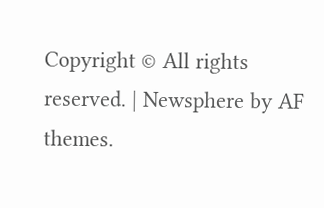Copyright © All rights reserved. | Newsphere by AF themes.